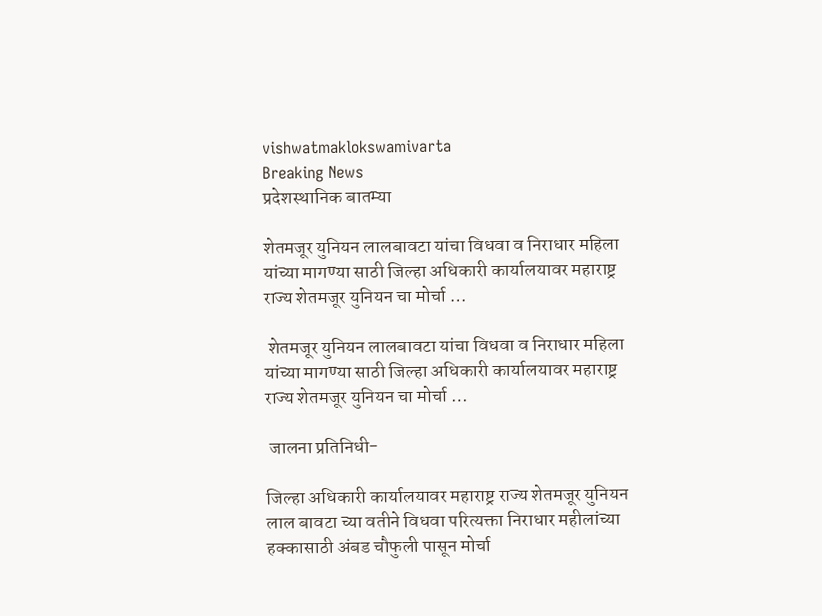vishwatmaklokswamivarta
Breaking News
प्रदेशस्थानिक बातम्या

शेतमजूर युनियन लालबावटा यांचा विधवा व निराधार महिला यांच्या मागण्या साठी जिल्हा अधिकारी कार्यालयावर महाराष्ट्र राज्य शेतमजूर युनियन चा मोर्चा …

 शेतमजूर युनियन लालबावटा यांचा विधवा व निराधार महिला यांच्या मागण्या साठी जिल्हा अधिकारी कार्यालयावर महाराष्ट्र राज्य शेतमजूर युनियन चा मोर्चा …

 जालना प्रतिनिधी-

जिल्हा अधिकारी कार्यालयावर महाराष्ट्र राज्य शेतमजूर युनियन लाल बावटा च्या वतीने विधवा परित्यक्ता निराधार महीलांच्या हक्कासाठी अंबड चौफुली पासून मोर्चा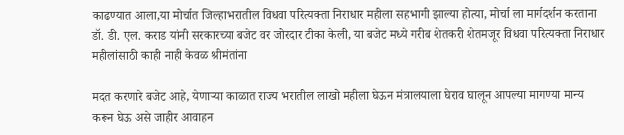काढण्यात आला,या मोर्चात जिल्हाभरातील विधवा परित्यक्ता निराधार महीला सहभागी झाल्या होत्या, मोर्चा ला मार्गदर्शन करताना डॉ. डी. एल. कराड यांनी सरकारच्या बजेट वर जोरदार टीका केली, या बजेट मध्ये गरीब शेतकरी शेतमजूर विधवा परित्यक्ता निराधार महीलांसाठी काही नाही केवळ श्रीमंतांना

मदत करणारे बजेट आहे, येणार्‍या काळात राज्य भरातील लाखो महीला घेऊन मंत्रालयाला घेराव घालून आपल्या मागण्या मान्य करून घेऊ असे जाहीर आवाहन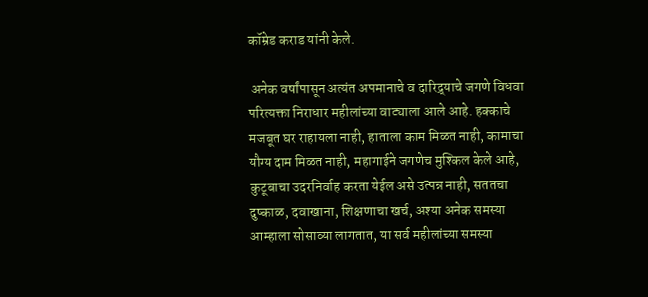कॉम्रेड कराड यांनी केले.

 अनेक वर्षांपासून अत्यंत अपमानाचे व दारिद्र्याचे जगणे विधवा परित्यक्ता निराधार महीलांच्या वाट्याला आले आहे. हक्काचे मजबूत घर राहायला नाही, हाताला काम मिळत नाही, कामाचा यौग्य दाम मिळत नाही, महागाईने जगणेच मुश्किल केले आहे, कुटूबाचा उदरनिर्वाह करता येईल असे उत्पन्न नाही, सततचा दुष्काळ, दवाखाना, शिक्षणाचा खर्च, अश्या अनेक समस्या आम्हाला सोसाव्या लागतात, या सर्व महीलांच्या समस्या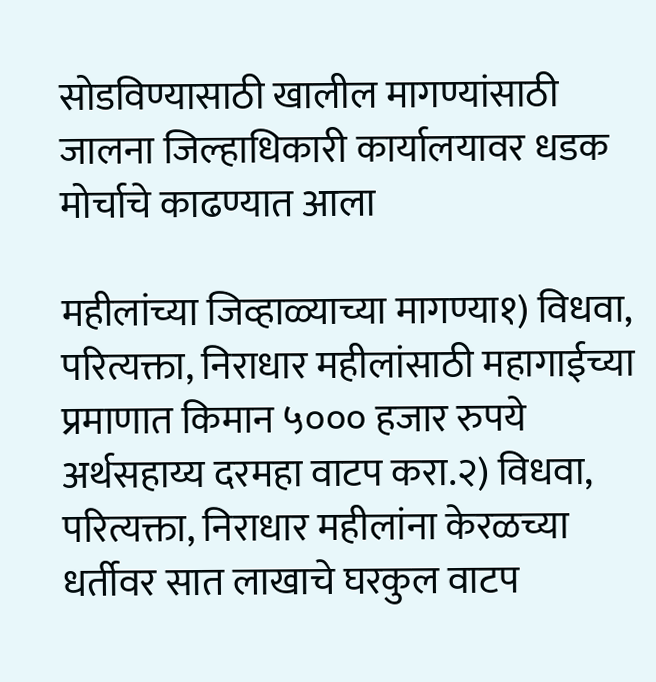सोडविण्यासाठी खालील मागण्यांसाठी जालना जिल्हाधिकारी कार्यालयावर धडक मोर्चाचे काढण्यात आला

महीलांच्या जिव्हाळ्याच्या मागण्या१) विधवा, परित्यक्ता, निराधार महीलांसाठी महागाईच्या प्रमाणात किमान ५००० हजार रुपये अर्थसहाय्य दरमहा वाटप करा.२) विधवा, परित्यक्ता, निराधार महीलांना केरळच्या धर्तीवर सात लाखाचे घरकुल वाटप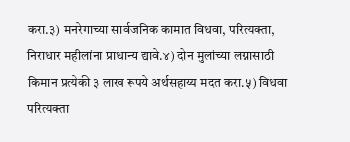करा.३) मनरेगाच्या सार्वजनिक कामात विधवा, परित्यक्ता, निराधार महीलांना प्राधान्य द्यावे.४) दोन मुलांच्या लग्नासाठी किमान प्रत्येकी ३ लाख रूपये अर्थसहाय्य मदत करा.५) विधवा परित्यक्ता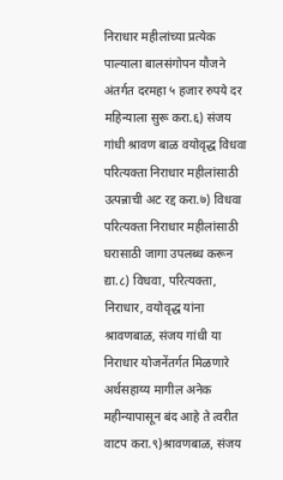निराधार महीलांच्या प्रत्येक पाल्याला बालसंगोपन यौजने अंतर्गत दरमहा ५ हजार रुपये दर महिन्याला सुरू करा.६) संजय गांधी श्रावण बाळ वयोवृद्ध विधवा परित्यक्ता निराधार महीलांसाठी उत्पन्नाची अट रद्द करा.७) विधवा परित्यक्ता निराधार महीलांसाठी घरासाठी जागा उपलब्ध करून द्या.८) विधवा, परित्यक्ता, निराधार, वयोवृद्ध यांना श्रावणबाळ, संजय गांधी या निराधार योजनेंतर्गत मिळणारे अर्थसहाय्य मागील अनेक महीन्यापासून बंद आहे ते त्वरीत वाटप करा.९)श्रावणबाळ, संजय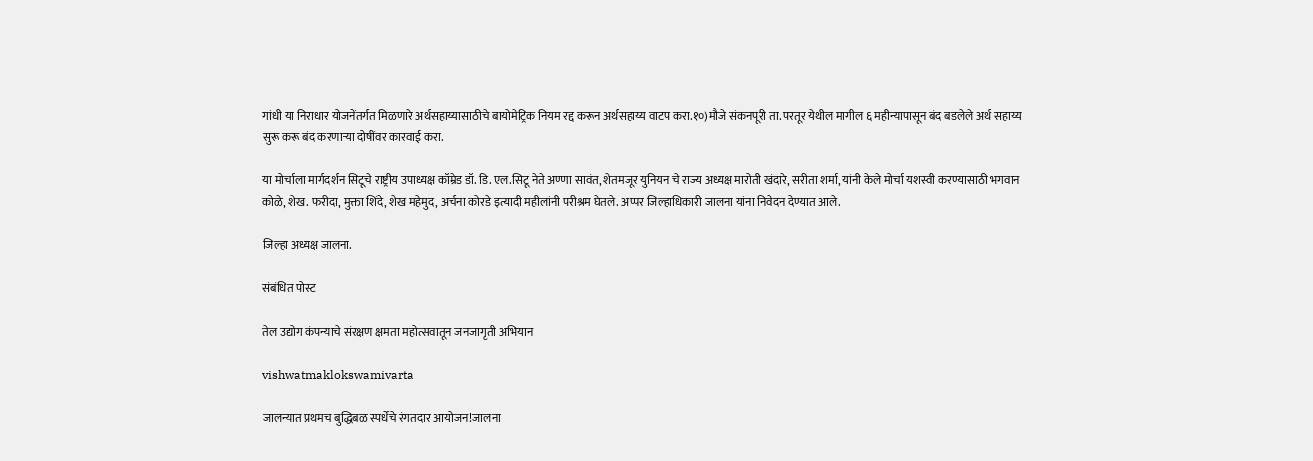गांधी या निराधार योजनेंतर्गत मिळणारे अर्थसहाय्यासाठीचे बायोमेट्रिक नियम रद्द करून अर्थसहाय्य वाटप करा.१०)मौजे संकनपूरी ता. परतूर येथील मागील ६ महीन्यापासून बंद बडलेले अर्थ सहाय्य सुरू करू बंद करणार्‍या दोषींवर कारवाई करा.

या मोर्चाला मार्गदर्शन सिटूचे राष्ट्रीय उपाध्यक्ष कॉम्रेड डॉ. डि. एल.सिटू नेते अण्णा सावंत, शेतमजूर युनियन चे राज्य अध्यक्ष मारोती खंदारे, सरीता शर्मा, यांनी केले मोर्चा यशस्वी करण्यासाठी भगवान कोळे, शेख. फरीदा, मुक्ता शिंदे, शेख महेमुद, अर्चना कोरडे इत्यादी महीलांनी परीश्रम घेतले. अप्पर जिल्हाधिकारी जालना यांना निवेदन देण्यात आले.

जिल्हा अध्यक्ष जालना.

संबंधित पोस्ट

तेल उद्योग कंपन्याचे संरक्षण क्षमता महोत्सवातून जनजागृती अभियान

vishwatmaklokswamivarta

जालन्यात प्रथमच बुद्धिबळ स्पर्धेचे रंगतदार आयोजन!जालना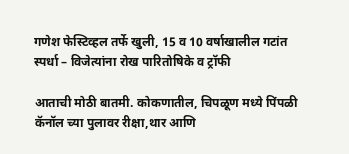गणेश फेस्टिव्हल तर्फे खुली, 15 व 10 वर्षाखालील गटांत स्पर्धा – विजेत्यांना रोख पारितोषिके व ट्रॉफी

आताची मोठी बातमी. कोकणातील, चिपळूण मध्ये पिंपळी कॅनॉल च्या पुलावर रीक्षा,थार आणि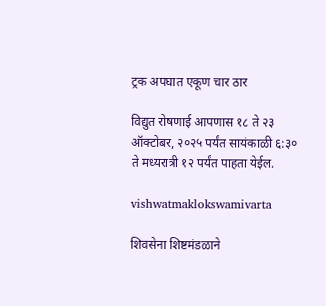ट्रक अपघात एकूण चार ठार

विद्युत रोषणाई आपणास १८ ते २३ ऑक्टोबर, २०२५ पर्यंत सायंकाळी ६:३० ते मध्यरात्री १२ पर्यंत पाहता येईल.

vishwatmaklokswamivarta

शिवसेना शिष्टमंडळाने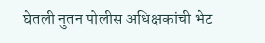घेतली नुतन पोलीस अधिक्षकांची भेट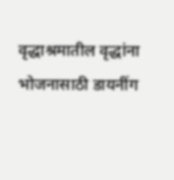वृद्धाश्रमातील वृद्धांना भोजनासाठी डायनींग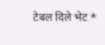टेबल दिले भेट *